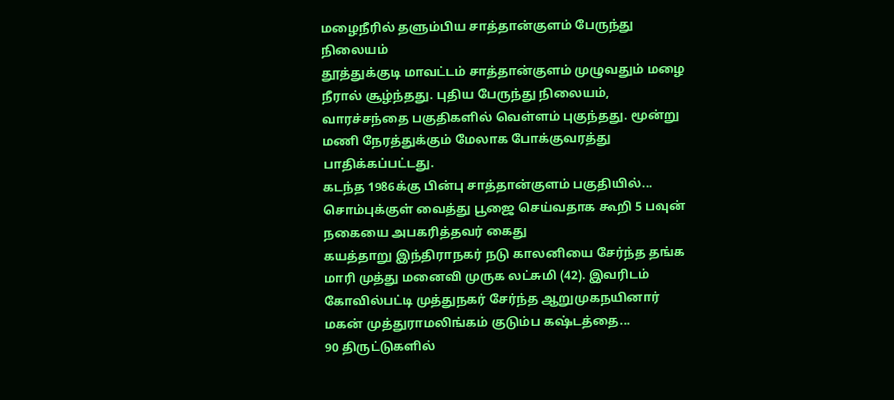மழைநீரில் தளும்பிய சாத்தான்குளம் பேருந்து நிலையம்
தூத்துக்குடி மாவட்டம் சாத்தான்குளம் முழுவதும் மழை நீரால் சூழ்ந்தது. புதிய பேருந்து நிலையம், வாரச்சந்தை பகுதிகளில் வெள்ளம் புகுந்தது. மூன்று மணி நேரத்துக்கும் மேலாக போக்குவரத்து பாதிக்கப்பட்டது.
கடந்த 1986க்கு பின்பு சாத்தான்குளம் பகுதியில்...
சொம்புக்குள் வைத்து பூஜை செய்வதாக கூறி 5 பவுன் நகையை அபகரித்தவர் கைது
கயத்தாறு இந்திராநகர் நடு காலனியை சேர்ந்த தங்க மாரி முத்து மனைவி முருக லட்சுமி (42). இவரிடம் கோவில்பட்டி முத்துநகர் சேர்ந்த ஆறுமுகநயினார் மகன் முத்துராமலிங்கம் குடும்ப கஷ்டத்தை...
90 திருட்டுகளில்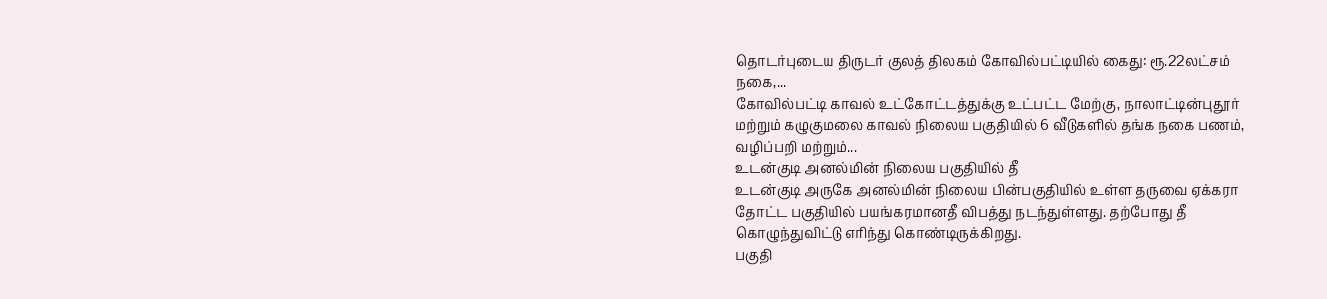தொடர்புடைய திருடர் குலத் திலகம் கோவில்பட்டியில் கைது: ரூ.22லட்சம் நகை,...
கோவில்பட்டி காவல் உட்கோட்டத்துக்கு உட்பட்ட மேற்கு, நாலாட்டின்புதூர் மற்றும் கழுகுமலை காவல் நிலைய பகுதியில் 6 வீடுகளில் தங்க நகை பணம், வழிப்பறி மற்றும்...
உடன்குடி அனல்மின் நிலைய பகுதியில் தீ
உடன்குடி அருகே அனல்மின் நிலைய பின்பகுதியில் உள்ள தருவை ஏக்கரா தோட்ட பகுதியில் பயங்கரமானதீ விபத்து நடந்துள்ளது. தற்போது தீ கொழுந்துவிட்டு எரிந்து கொண்டிருக்கிறது.
பகுதி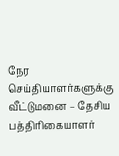நேர செய்தியாளர்களுக்கு வீட்டுமனை – தேசிய பத்திரிகையாளர்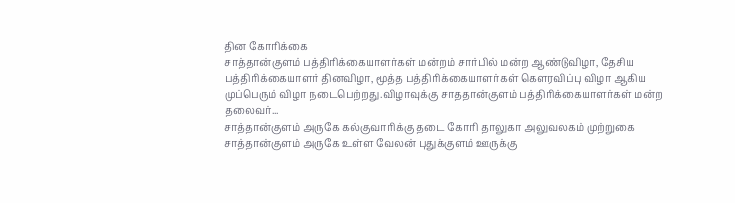தின கோரிக்கை
சாத்தான்குளம் பத்திரிக்கையாளர்கள் மன்றம் சார்பில் மன்ற ஆண்டுவிழா, தேசிய பத்திரிக்கையாளர் தினவிழா, மூத்த பத்திரிக்கையாளர்கள் கெளரவிப்பு விழா ஆகிய முப்பெரும் விழா நடைபெற்றது.விழாவுக்கு சாததான்குளம் பத்திரிக்கையாளர்கள் மன்ற தலைவர்...
சாத்தான்குளம் அருகே கல்குவாரிக்கு தடை கோரி தாலுகா அலுவலகம் முற்றுகை
சாத்தான்குளம் அருகே உள்ள வேலன் புதுக்குளம் ஊருக்கு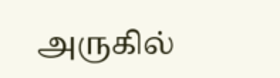அருகில்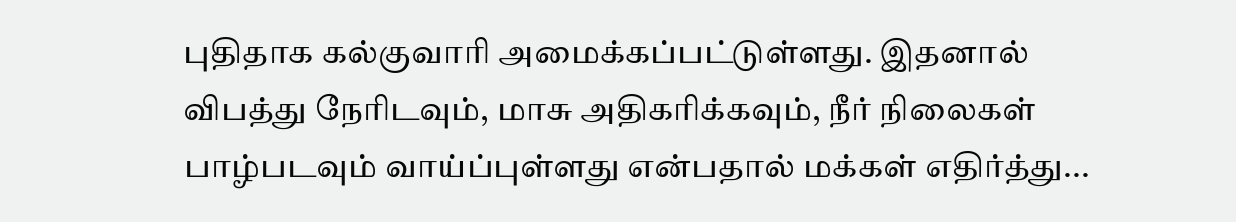புதிதாக கல்குவாரி அமைக்கப்பட்டுள்ளது. இதனால் விபத்து நேரிடவும், மாசு அதிகரிக்கவும், நீர் நிலைகள் பாழ்படவும் வாய்ப்புள்ளது என்பதால் மக்கள் எதிர்த்து...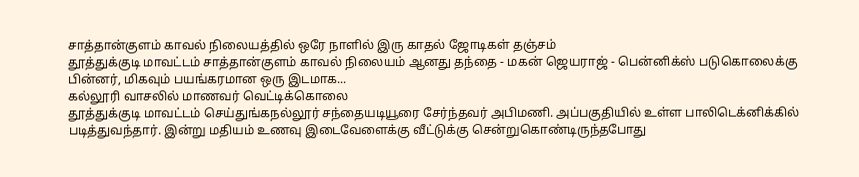சாத்தான்குளம் காவல் நிலையத்தில் ஒரே நாளில் இரு காதல் ஜோடிகள் தஞ்சம்
தூத்துக்குடி மாவட்டம் சாத்தான்குளம் காவல் நிலையம் ஆனது தந்தை - மகன் ஜெயராஜ் - பென்னிக்ஸ் படுகொலைக்கு பின்னர், மிகவும் பயங்கரமான ஒரு இடமாக...
கல்லூரி வாசலில் மாணவர் வெட்டிக்கொலை
தூத்துக்குடி மாவட்டம் செய்துங்கநல்லூர் சந்தையடியூரை சேர்ந்தவர் அபிமணி. அப்பகுதியில் உள்ள பாலிடெக்னிக்கில் படித்துவந்தார். இன்று மதியம் உணவு இடைவேளைக்கு வீட்டுக்கு சென்றுகொண்டிருந்தபோது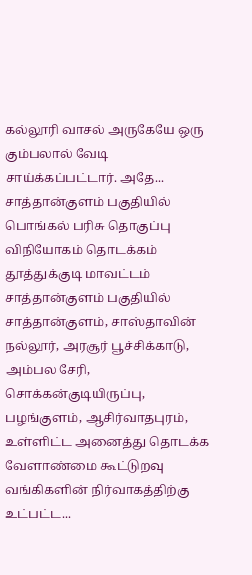கல்லூரி வாசல் அருகேயே ஒரு கும்பலால் வேடி சாய்க்கப்பட்டார். அதே...
சாத்தான்குளம் பகுதியில் பொங்கல் பரிசு தொகுப்பு விநியோகம் தொடக்கம்
தூத்துக்குடி மாவட்டம் சாத்தான்குளம் பகுதியில் சாத்தான்குளம், சாஸ்தாவின் நல்லூர், அரசூர் பூச்சிக்காடு, அம்பல சேரி, சொக்கன்குடியிருப்பு, பழங்குளம், ஆசிர்வாதபுரம், உள்ளிட்ட அனைத்து தொடக்க வேளாண்மை கூட்டுறவு வங்கிகளின் நிர்வாகத்திற்கு உட்பட்ட...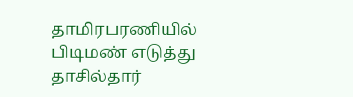தாமிரபரணியில் பிடிமண் எடுத்து தாசில்தார்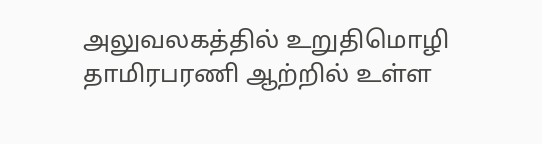அலுவலகத்தில் உறுதிமொழி
தாமிரபரணி ஆற்றில் உள்ள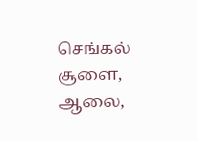செங்கல் சூளை, ஆலை,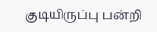குடியிருப்பு பன்றி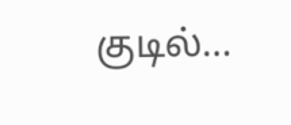குடில்...